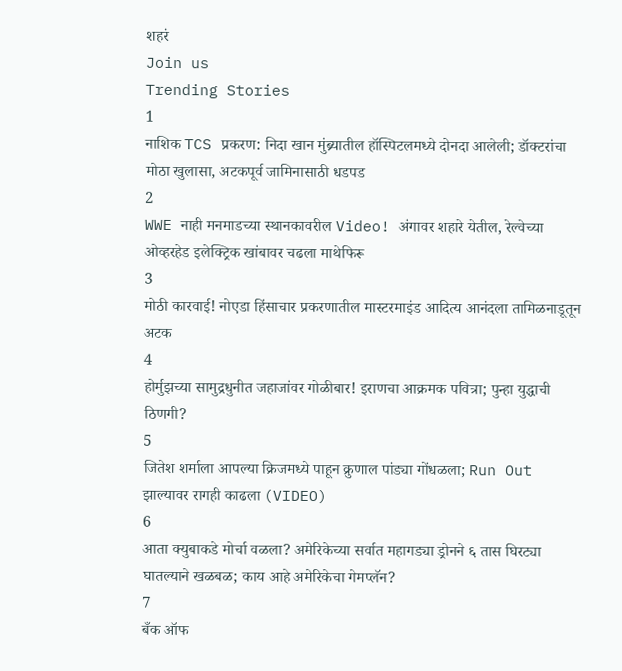शहरं
Join us
Trending Stories
1
नाशिक TCS प्रकरण: निदा खान मुंब्र्यातील हॉस्पिटलमध्ये दोनदा आलेली; डॉक्टरांचा मोठा खुलासा, अटकपूर्व जामिनासाठी धडपड
2
WWE नाही मनमाडच्या स्थानकावरील Video! अंगावर शहारे येतील, रेल्वेच्या ओव्हरहेड इलेक्ट्रिक खांबावर चढला माथेफिरू
3
मोठी कारवाई! नोएडा हिंसाचार प्रकरणातील मास्टरमाइंड आदित्य आनंदला तामिळनाडूतून अटक
4
होर्मुझच्या सामुद्रधुनीत जहाजांवर गोळीबार! इराणचा आक्रमक पवित्रा; पुन्हा युद्धाची ठिणगी?
5
जितेश शर्माला आपल्या क्रिजमध्ये पाहून क्रुणाल पांड्या गोंधळला; Run Out झाल्यावर रागही काढला (VIDEO)
6
आता क्युबाकडे मोर्चा वळला? अमेरिकेच्या सर्वात महागड्या ड्रोनने ६ तास घिरट्या घातल्याने खळबळ; काय आहे अमेरिकेचा गेमप्लॅन?
7
बँक ऑफ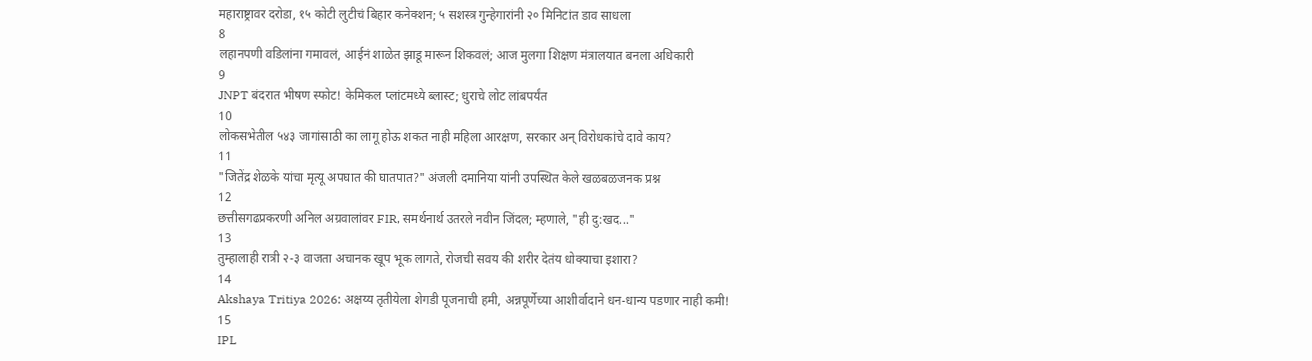महाराष्ट्रावर दरोडा, १५ कोटी लुटीचं बिहार कनेक्शन; ५ सशस्त्र गुन्हेगारांनी २० मिनिटांत डाव साधला
8
लहानपणी वडिलांना गमावलं, आईनं शाळेत झाडू मारून शिकवलं; आज मुलगा शिक्षण मंत्रालयात बनला अधिकारी
9
JNPT बंदरात भीषण स्फोट! केमिकल प्लांटमध्ये ब्लास्ट; धुराचे लोट लांबपर्यंत
10
लोकसभेतील ५४३ जागांसाठी का लागू होऊ शकत नाही महिला आरक्षण, सरकार अन् विरोधकांचे दावे काय?
11
"जितेंद्र शेळके यांचा मृत्यू अपघात की घातपात?" अंजली दमानिया यांनी उपस्थित केले खळबळजनक प्रश्न
12
छत्तीसगढप्रकरणी अनिल अग्रवालांवर FIR, समर्थनार्थ उतरले नवीन जिंदल; म्हणाले, "ही दु:खद..."
13
तुम्हालाही रात्री २-३ वाजता अचानक खूप भूक लागते, रोजची सवय की शरीर देतंय धोक्याचा इशारा?
14
Akshaya Tritiya 2026: अक्षय्य तृतीयेला शेगडी पूजनाची हमी, अन्नपूर्णेच्या आशीर्वादाने धन-धान्य पडणार नाही कमी!
15
IPL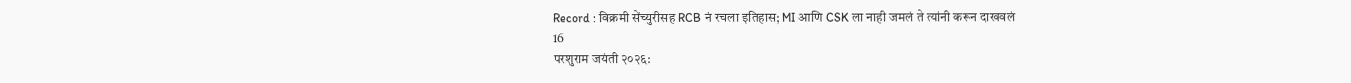Record : विक्रमी सेंच्युरीसह RCB नं रचला इतिहास; MI आणि CSK ला नाही जमलं ते त्यांनी करून दाखवलं
16
परशुराम जयंती २०२६: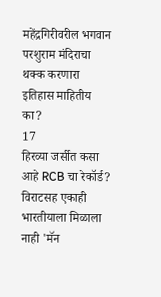महेंद्रगिरीवरील भगवान परशुराम मंदिराचा थक्क करणारा इतिहास माहितीय का?
17
हिरव्या जर्सीत कसा आहे RCB चा रेकॉर्ड? विराटसह एकाही भारतीयाला मिळाला नाही 'मॅन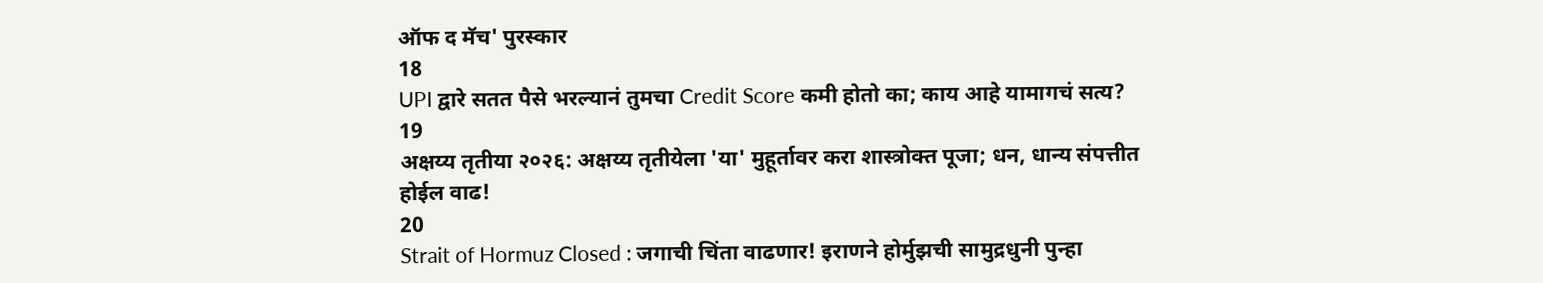ऑफ द मॅच' पुरस्कार
18
UPI द्वारे सतत पैसे भरल्यानं तुमचा Credit Score कमी होतो का; काय आहे यामागचं सत्य?
19
अक्षय्य तृतीया २०२६: अक्षय्य तृतीयेला 'या' मुहूर्तावर करा शास्त्रोक्त पूजा; धन, धान्य संपत्तीत होईल वाढ!
20
Strait of Hormuz Closed : जगाची चिंता वाढणार! इराणने होर्मुझची सामुद्रधुनी पुन्हा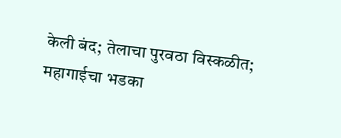केली बंद; तेलाचा पुरवठा विस्कळीत; महागाईचा भडका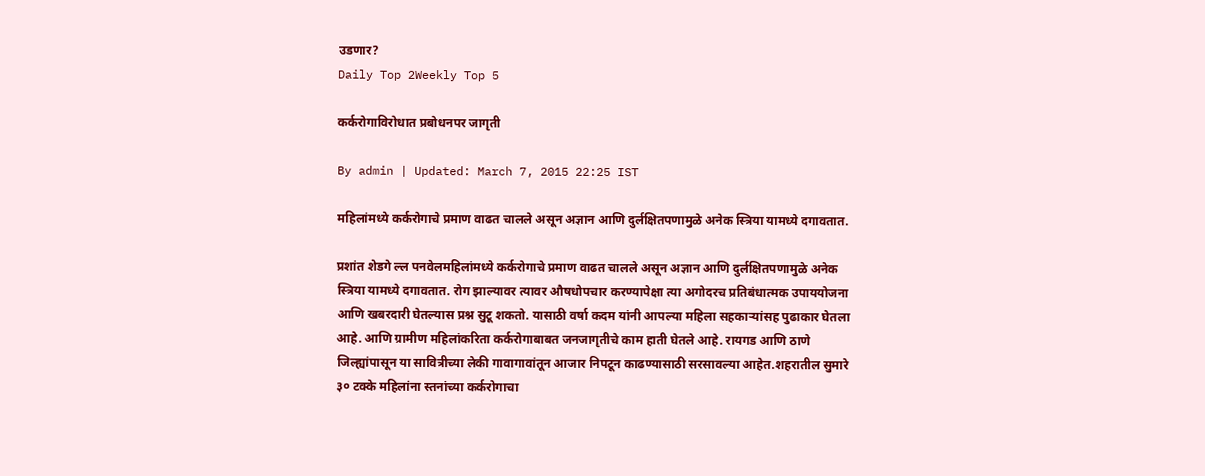उडणार?
Daily Top 2Weekly Top 5

कर्करोगाविरोधात प्रबोधनपर जागृती

By admin | Updated: March 7, 2015 22:25 IST

महिलांमध्ये कर्करोगाचे प्रमाण वाढत चालले असून अज्ञान आणि दुर्लक्षितपणामुळे अनेक स्त्रिया यामध्ये दगावतात.

प्रशांत शेडगे ल्ल पनवेलमहिलांमध्ये कर्करोगाचे प्रमाण वाढत चालले असून अज्ञान आणि दुर्लक्षितपणामुळे अनेक स्त्रिया यामध्ये दगावतात. रोग झाल्यावर त्यावर औषधोपचार करण्यापेक्षा त्या अगोदरच प्रतिबंधात्मक उपाययोजना आणि खबरदारी घेतल्यास प्रश्न सुटू शकतो. यासाठी वर्षा कदम यांनी आपल्या महिला सहकाऱ्यांसह पुढाकार घेतला आहे. आणि ग्रामीण महिलांकरिता कर्करोगाबाबत जनजागृतीचे काम हाती घेतले आहे. रायगड आणि ठाणे जिल्ह्यांपासून या सावित्रीच्या लेकी गावागावांतून आजार निपटून काढण्यासाठी सरसावल्या आहेत.शहरातील सुमारे ३० टक्के महिलांना स्तनांच्या कर्करोगाचा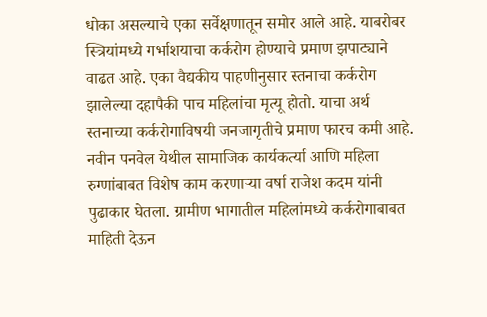धोका असल्याचे एका सर्वेक्षणातून समोर आले आहे. याबरोबर स्त्रियांमध्ये गर्भाशयाचा कर्करोग होण्याचे प्रमाण झपाट्याने वाढत आहे. एका वैद्यकीय पाहणीनुसार स्तनाचा कर्करोग झालेल्या दहापैकी पाच महिलांचा मृत्यू होतो. याचा अर्थ स्तनाच्या कर्करोगाविषयी जनजागृतीचे प्रमाण फारच कमी आहे. नवीन पनवेल येथील सामाजिक कार्यकर्त्या आणि महिला रुग्णांबाबत विशेष काम करणाऱ्या वर्षा राजेश कदम यांनी पुढाकार घेतला. ग्रामीण भागातील महिलांमध्ये कर्करोगाबाबत माहिती देऊन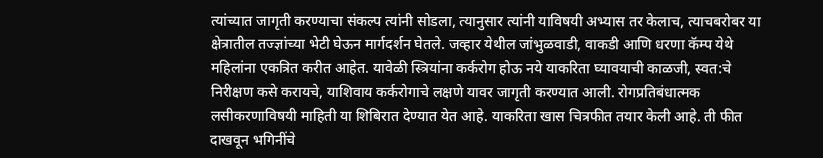त्यांच्यात जागृती करण्याचा संकल्प त्यांनी सोडला, त्यानुसार त्यांनी याविषयी अभ्यास तर केलाच, त्याचबरोबर या क्षेत्रातील तज्ज्ञांच्या भेटी घेऊन मार्गदर्शन घेतले. जव्हार येथील जांभुळवाडी, वाकडी आणि धरणा कॅम्प येथे महिलांना एकत्रित करीत आहेत. यावेळी स्त्रियांना कर्करोग होऊ नये याकरिता घ्यावयाची काळजी, स्वत:चे निरीक्षण कसे करायचे, याशिवाय कर्करोगाचे लक्षणे यावर जागृती करण्यात आली. रोगप्रतिबंधात्मक लसीकरणाविषयी माहिती या शिबिरात देण्यात येत आहे. याकरिता खास चित्रफीत तयार केली आहे. ती फीत दाखवून भगिनींचे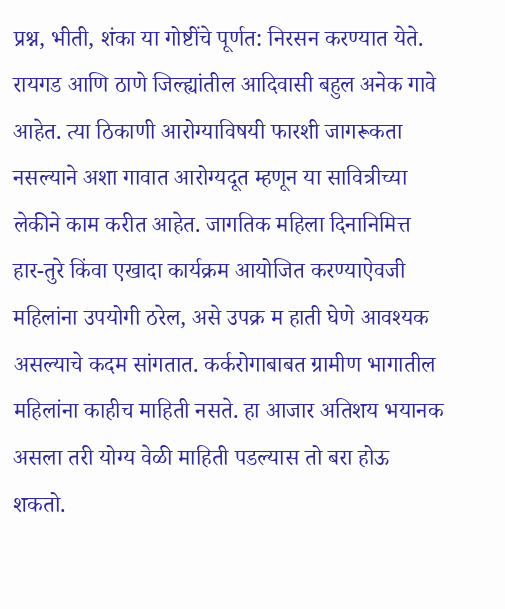प्रश्न, भीती, शंका या गोष्टींचे पूर्णत: निरसन करण्यात येते. रायगड आणि ठाणे जिल्ह्यांतील आदिवासी बहुल अनेक गावे आहेत. त्या ठिकाणी आरोग्याविषयी फारशी जागरूकता नसल्याने अशा गावात आरोग्यदूत म्हणून या सावित्रीच्या लेकीने काम करीत आहेत. जागतिक महिला दिनानिमित्त हार-तुरे किंवा एखादा कार्यक्रम आयोजित करण्याऐवजी महिलांना उपयोगी ठरेल, असे उपक्र म हाती घेणे आवश्यक असल्याचे कदम सांगतात. कर्करोगाबाबत ग्रामीण भागातील महिलांना काहीच माहिती नसते. हा आजार अतिशय भयानक असला तरी योग्य वेळी माहिती पडल्यास तो बरा होऊ शकतो.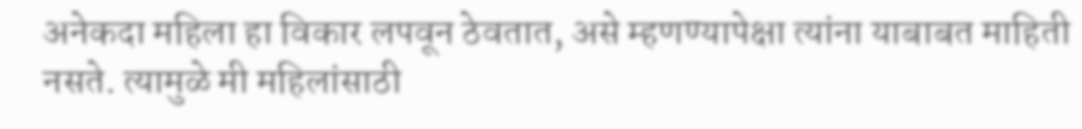अनेकदा महिला हा विकार लपवून ठेवतात, असे म्हणण्यापेक्षा त्यांना याबाबत माहिती नसते. त्यामुळे मी महिलांसाठी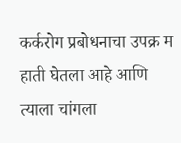कर्करोग प्रबोधनाचा उपक्र म हाती घेतला आहे आणि त्याला चांगला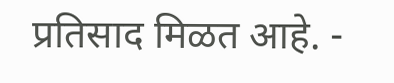प्रतिसाद मिळत आहे. -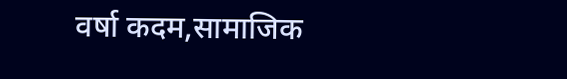वर्षा कदम,सामाजिक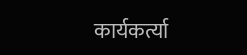कार्यकर्त्या